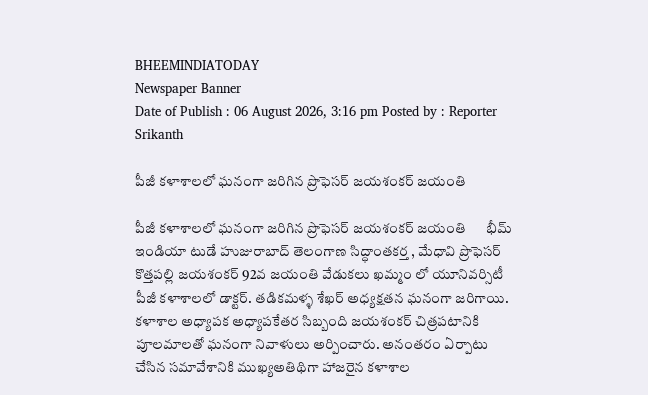BHEEMINDIATODAY
Newspaper Banner
Date of Publish : 06 August 2026, 3:16 pm Posted by : Reporter Srikanth

పీజీ కళాశాలలో ఘనంగా జరిగిన ప్రొఫెసర్ జయశంకర్ జయంతి

పీజీ కళాశాలలో ఘనంగా జరిగిన ప్రొఫెసర్ జయశంకర్ జయంతి      భీమ్ ఇండియా టుడే హుజురాబాద్ తెలంగాణ సిద్ధాంతకర్త , మేధావి ప్రొఫెసర్ కొత్తపల్లి జయశంకర్ 92వ జయంతి వేడుకలు ఖమ్మం లో యూనివర్సిటీ పీజీ కళాశాలలో డాక్టర్. తడికమళ్ళ శేఖర్ అధ్యక్షతన ఘనంగా జరిగాయి. కళాశాల అధ్యాపక అధ్యాపకేతర సిబ్బంది జయశంకర్ చిత్రపటానికి పూలమాలతో ఘనంగా నివాళులు అర్పించారు. అనంతరం ఏర్పాటు చేసిన సమావేశానికి ముఖ్యఅతిథిగా హాజరైన కళాశాల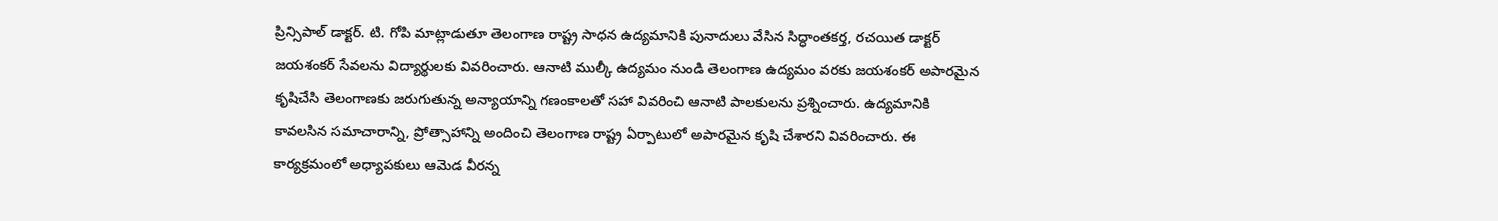ప్రిన్సిపాల్ డాక్టర్. టి. గోపి మాట్లాడుతూ తెలంగాణ రాష్ట్ర సాధన ఉద్యమానికి పునాదులు వేసిన సిద్ధాంతకర్త, రచయిత డాక్టర్ జయశంకర్ సేవలను విద్యార్థులకు వివరించారు. ఆనాటి ముల్కీ ఉద్యమం నుండి తెలంగాణ ఉద్యమం వరకు జయశంకర్ అపారమైన కృషిచేసి తెలంగాణకు జరుగుతున్న అన్యాయాన్ని గణంకాలతో సహా వివరించి ఆనాటి పాలకులను ప్రశ్నించారు. ఉద్యమానికి కావలసిన సమాచారాన్ని, ప్రోత్సాహాన్ని అందించి తెలంగాణ రాష్ట్ర ఏర్పాటులో అపారమైన కృషి చేశారని వివరించారు. ఈ కార్యక్రమంలో అధ్యాపకులు ఆమెడ వీరన్న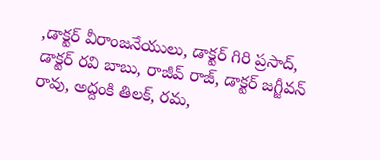,డాక్టర్ వీరాంజనేయులు, డాక్టర్ గిరి ప్రసాద్, డాక్టర్ రవి బాబు, రాజీవ్ రాజ్, డాక్టర్ జగ్జీవన్ రావు, అద్దంకి తిలక్, రమ,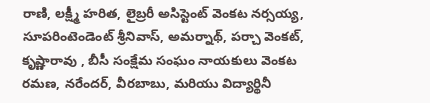రాణి, లక్ష్మీ హరిత, లైబ్రరీ అసిస్టెంట్ వెంకట నర్సయ్య, సూపరింటెండెంట్ శ్రీనివాస్, అమర్నాథ్, పర్చా వెంకట్, కృష్ణారావు , బీసీ సంక్షేమ సంఘం నాయకులు వెంకట రమణ, నరేందర్, వీరబాబు, మరియు విద్యార్థినీ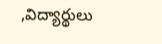,విద్యార్థులు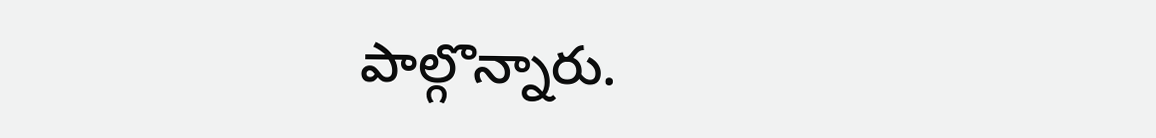పాల్గొన్నారు.